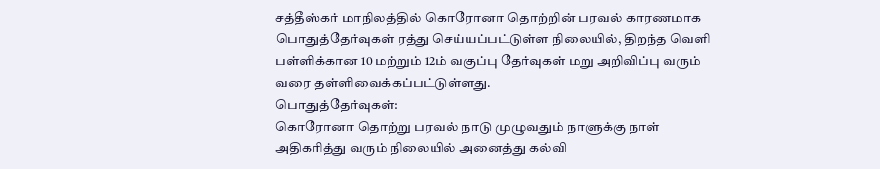சத்தீஸ்கர் மாநிலத்தில் கொரோனா தொற்றின் பரவல் காரணமாக பொதுத்தேர்வுகள் ரத்து செய்யப்பட்டுள்ள நிலையில், திறந்த வெளி பள்ளிக்கான 10 மற்றும் 12ம் வகுப்பு தேர்வுகள் மறு அறிவிப்பு வரும் வரை தள்ளிவைக்கப்பட்டுள்ளது.
பொதுத்தேர்வுகள்:
கொரோனா தொற்று பரவல் நாடு முழுவதும் நாளுக்கு நாள் அதிகரித்து வரும் நிலையில் அனைத்து கல்வி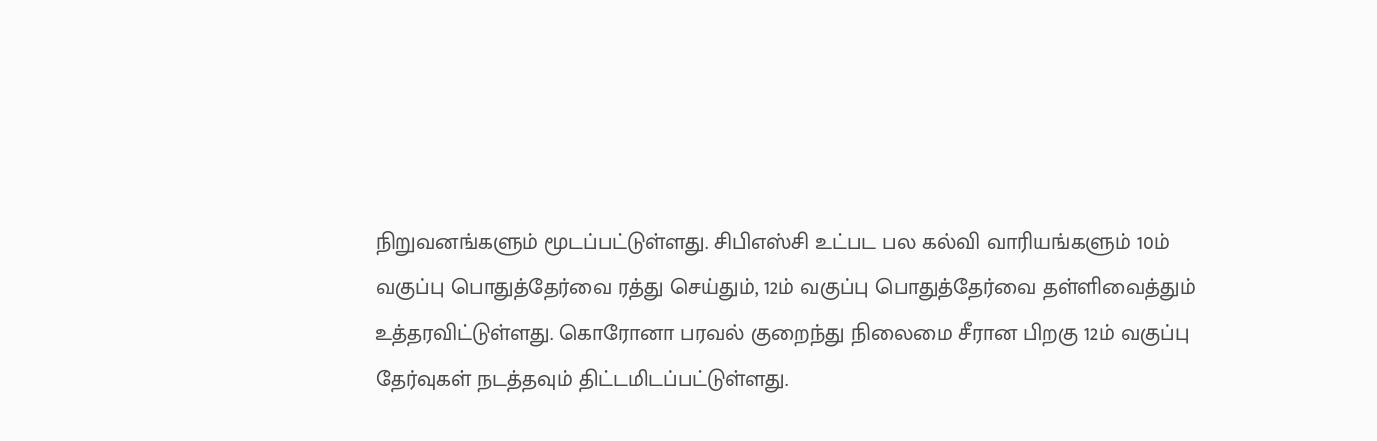நிறுவனங்களும் மூடப்பட்டுள்ளது. சிபிஎஸ்சி உட்பட பல கல்வி வாரியங்களும் 10ம் வகுப்பு பொதுத்தேர்வை ரத்து செய்தும், 12ம் வகுப்பு பொதுத்தேர்வை தள்ளிவைத்தும் உத்தரவிட்டுள்ளது. கொரோனா பரவல் குறைந்து நிலைமை சீரான பிறகு 12ம் வகுப்பு தேர்வுகள் நடத்தவும் திட்டமிடப்பட்டுள்ளது.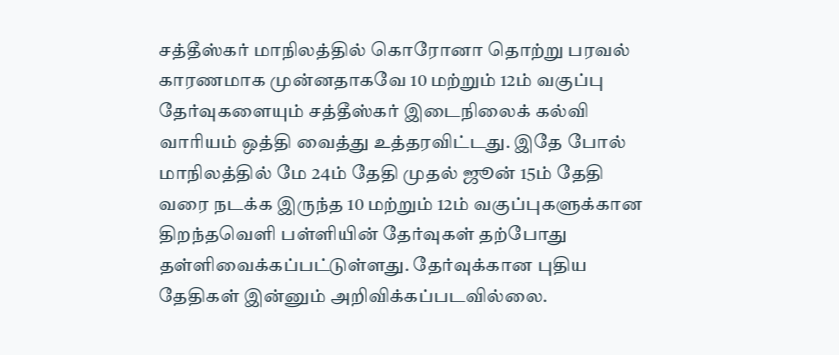சத்தீஸ்கர் மாநிலத்தில் கொரோனா தொற்று பரவல் காரணமாக முன்னதாகவே 10 மற்றும் 12ம் வகுப்பு தேர்வுகளையும் சத்தீஸ்கர் இடைநிலைக் கல்வி வாரியம் ஒத்தி வைத்து உத்தரவிட்டது. இதே போல் மாநிலத்தில் மே 24ம் தேதி முதல் ஜூன் 15ம் தேதி வரை நடக்க இருந்த 10 மற்றும் 12ம் வகுப்புகளுக்கான திறந்தவெளி பள்ளியின் தேர்வுகள் தற்போது தள்ளிவைக்கப்பட்டுள்ளது. தேர்வுக்கான புதிய தேதிகள் இன்னும் அறிவிக்கப்படவில்லை.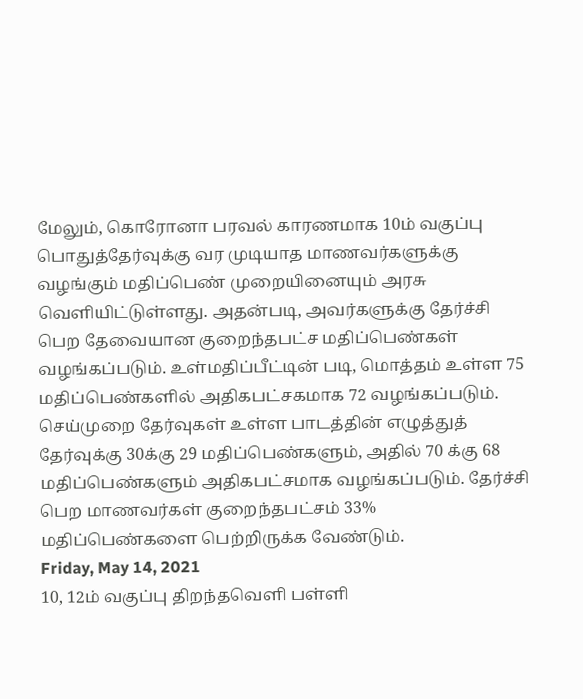மேலும், கொரோனா பரவல் காரணமாக 10ம் வகுப்பு பொதுத்தேர்வுக்கு வர முடியாத மாணவர்களுக்கு வழங்கும் மதிப்பெண் முறையினையும் அரசு வெளியிட்டுள்ளது. அதன்படி, அவர்களுக்கு தேர்ச்சி பெற தேவையான குறைந்தபட்ச மதிப்பெண்கள் வழங்கப்படும். உள்மதிப்பீட்டின் படி, மொத்தம் உள்ள 75 மதிப்பெண்களில் அதிகபட்சகமாக 72 வழங்கப்படும். செய்முறை தேர்வுகள் உள்ள பாடத்தின் எழுத்துத் தேர்வுக்கு 30க்கு 29 மதிப்பெண்களும், அதில் 70 க்கு 68 மதிப்பெண்களும் அதிகபட்சமாக வழங்கப்படும். தேர்ச்சி பெற மாணவர்கள் குறைந்தபட்சம் 33% மதிப்பெண்களை பெற்றிருக்க வேண்டும்.
Friday, May 14, 2021
10, 12ம் வகுப்பு திறந்தவெளி பள்ளி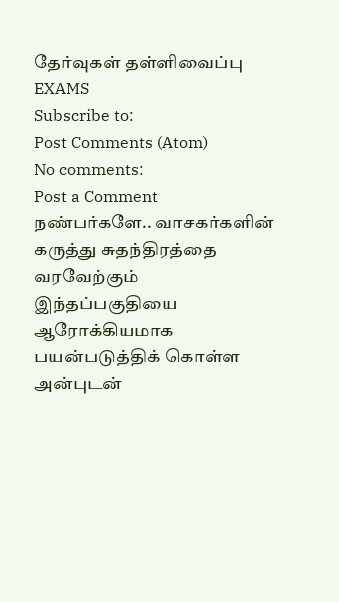தேர்வுகள் தள்ளிவைப்பு
EXAMS
Subscribe to:
Post Comments (Atom)
No comments:
Post a Comment
நண்பர்களே.. வாசகர்களின் கருத்து சுதந்திரத்தை வரவேற்கும் இந்தப்பகுதியை ஆரோக்கியமாக பயன்படுத்திக் கொள்ள அன்புடன்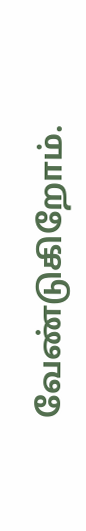வேண்டுகிறோம்.